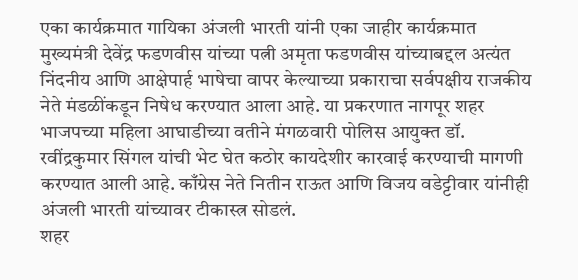एका कार्यक्रमात गायिका अंजली भारती यांनी एका जाहीर कार्यक्रमात मुख्यमंत्री देवेंद्र फडणवीस यांच्या पत्नी अमृता फडणवीस यांच्याबद्दल अत्यंत निंदनीय आणि आक्षेपार्ह भाषेचा वापर केल्याच्या प्रकाराचा सर्वपक्षीय राजकीय नेते मंडळींकडून निषेध करण्यात आला आहे. या प्रकरणात नागपूर शहर भाजपच्या महिला आघाडीच्या वतीने मंगळवारी पोलिस आयुक्त डॉ. रवींद्रकुमार सिंगल यांची भेट घेत कठोर कायदेशीर कारवाई करण्याची मागणी करण्यात आली आहे. काँग्रेस नेते नितीन राऊत आणि विजय वडेट्टीवार यांनीही अंजली भारती यांच्यावर टीकास्त्र सोडलं.
शहर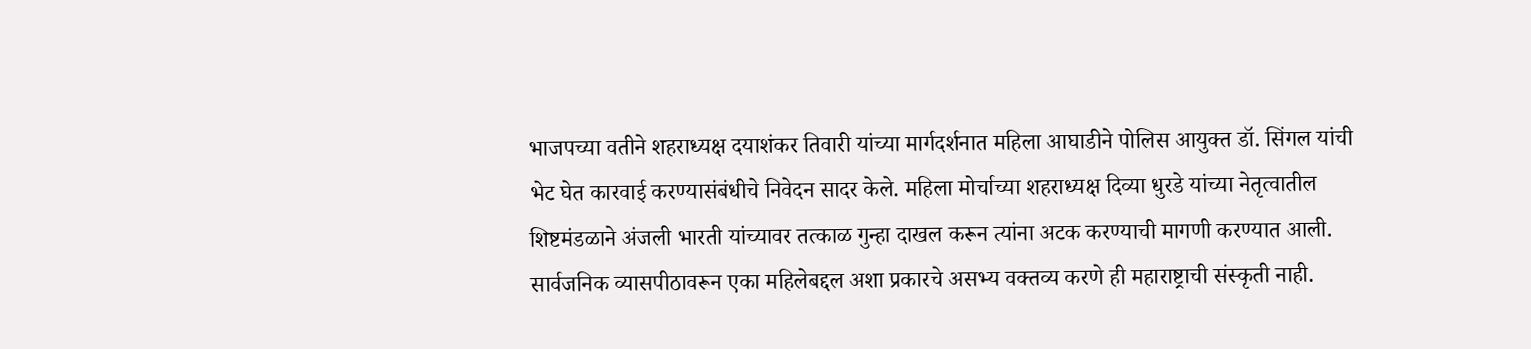भाजपच्या वतीने शहराध्यक्ष दयाशंकर तिवारी यांच्या मार्गदर्शनात महिला आघाडीने पोलिस आयुक्त डॉ. सिंगल यांची भेट घेत कारवाई करण्यासंबंधीचे निवेदन सादर केले. महिला मोर्चाच्या शहराध्यक्ष दिव्या धुरडे यांच्या नेतृत्वातील शिष्टमंडळाने अंजली भारती यांच्यावर तत्काळ गुन्हा दाखल करून त्यांना अटक करण्याची मागणी करण्यात आली.
सार्वजनिक व्यासपीठावरून एका महिलेबद्दल अशा प्रकारचे असभ्य वक्तव्य करणे ही महाराष्ट्राची संस्कृती नाही.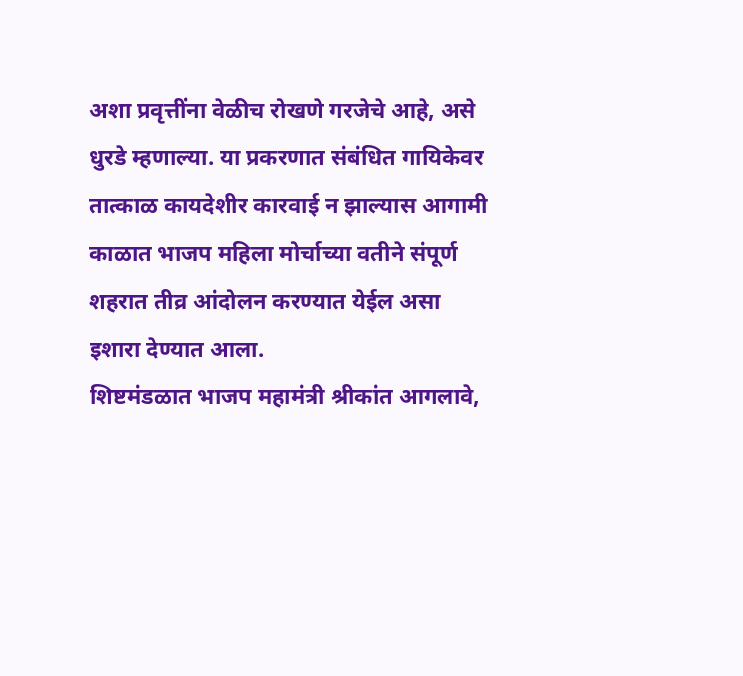अशा प्रवृत्तींना वेळीच रोखणे गरजेचे आहे, असे धुरडे म्हणाल्या. या प्रकरणात संबंधित गायिकेवर तात्काळ कायदेशीर कारवाई न झाल्यास आगामी काळात भाजप महिला मोर्चाच्या वतीने संपूर्ण शहरात तीव्र आंदोलन करण्यात येईल असा इशारा देण्यात आला.
शिष्टमंडळात भाजप महामंत्री श्रीकांत आगलावे,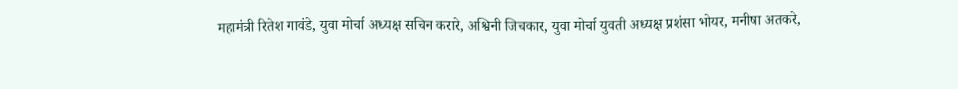महामंत्री रितेश गावंडे, युवा मोर्चा अध्यक्ष सचिन करारे, अश्विनी जिचकार, युवा मोर्चा युवती अध्यक्ष प्रशंसा भोयर, मनीषा अतकरे,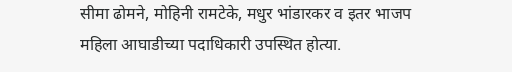सीमा ढोमने, मोहिनी रामटेके, मधुर भांडारकर व इतर भाजप महिला आघाडीच्या पदाधिकारी उपस्थित होत्या.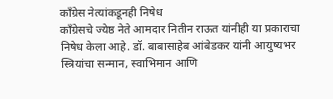काँग्रेस नेत्यांकडूनही निषेध
काँग्रेसचे ज्येष्ठ नेते आमदार नितीन राऊत यांनीही या प्रकाराचा निषेध केला आहे. डॉ. बाबासाहेब आंबेडकर यांनी आयुष्यभर स्त्रियांचा सन्मान, स्वाभिमान आणि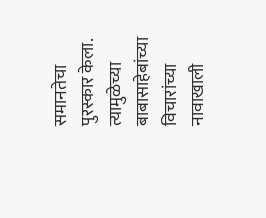समानतेचा पुरस्कार केला. त्यामुळेच्या बाबासाहेबांच्या विचारांच्या नावाखाली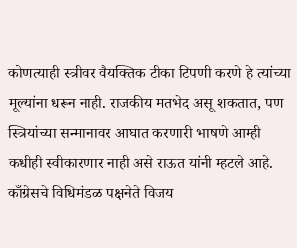कोणत्याही स्त्रीवर वैयक्तिक टीका टिपणी करणे हे त्यांच्या मूल्यांना धरून नाही. राजकीय मतभेद असू शकतात, पण स्त्रियांच्या सन्मानावर आघात करणारी भाषणे आम्ही कधीही स्वीकारणार नाही असे राऊत यांनी म्हटले आहे.
काँग्रेसचे विधिमंडळ पक्षनेते विजय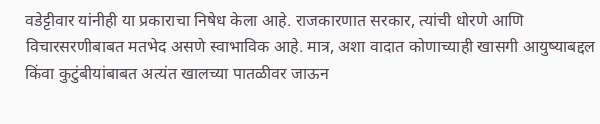वडेट्टीवार यांनीही या प्रकाराचा निषेध केला आहे. राजकारणात सरकार, त्यांची धोरणे आणि विचारसरणीबाबत मतभेद असणे स्वाभाविक आहे. मात्र, अशा वादात कोणाच्याही खासगी आयुष्याबद्दल किंवा कुटुंबीयांबाबत अत्यंत खालच्या पातळीवर जाऊन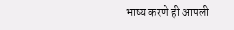भाष्य करणे ही आपली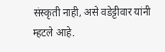संस्कृती नाही, असे वडेट्टीवार यांनी म्हटले आहे.